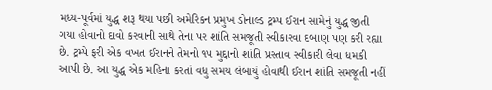મધ્ય-પૂર્વમાં યુદ્ધ શરૂ થયા પછી અમેરિકન પ્રમુખ ડોનાલ્ડ ટ્રમ્પ ઈરાન સામેનું યુદ્ધ જીતી ગયા હોવાનો દાવો કરવાની સાથે તેના પર શાંતિ સમજૂતી સ્વીકારવા દબાણ પણ કરી રહ્યા છે. ટ્રમ્પે ફરી એક વખત ઈરાનને તેમનો ૧૫ મુદ્દાનો શાંતિ પ્રસ્તાવ સ્વીકારી લેવા ધમકી આપી છે. આ યુદ્ધ એક મહિના કરતાં વધુ સમય લંબાયું હોવાથી ઈરાન શાંતિ સમજૂતી નહીં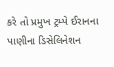કરે તો પ્રમુખ ટ્રમ્પે ઈરાનના પાણીના ડિસેલિનેશન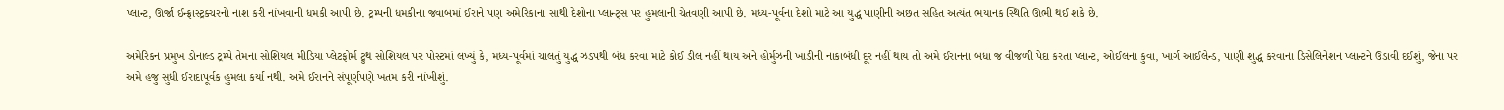પ્લાન્ટ, ઊર્જા ઈન્ફ્રાસ્ટ્રક્ચરનો નાશ કરી નાંખવાની ધમકી આપી છે. ટ્રમ્પની ધમકીના જવાબમાં ઈરાને પણ અમેરિકાના સાથી દેશોના પ્લાન્ટ્સ પર હુમલાની ચેતવણી આપી છે. મધ્ય-પૂર્વના દેશો માટે આ યુદ્ધ પાણીની અછત સહિત અત્યંત ભયાનક સ્થિતિ ઊભી થઈ શકે છે.

અમેરિકન પ્રમુખ ડોનાલ્ડ ટ્રમ્પે તેમના સોશિયલ મીડિયા પ્લેટફોર્મ ટ્રુથ સોશિયલ પર પોસ્ટમાં લખ્યું કે, મધ્ય-પૂર્વમાં ચાલતું યુદ્ધ ઝડપથી બંધ કરવા માટે કોઈ ડીલ નહીં થાય અને હોર્મુઝની ખાડીની નાકાબંધી દૂર નહીં થાય તો અમે ઈરાનના બધા જ વીજળી પેદા કરતા પ્લાન્ટ, ઓઈલના કુવા, ખાર્ગ આઈલેન્ડ, પાણી શુદ્ધ કરવાના ડિસેલિનેશન પ્લાન્ટને ઉડાવી દઈશું, જેના પર અમે હજુ સુધી ઈરાદાપૂર્વક હુમલા કર્યા નથી. અમે ઈરાનને સંપૂર્ણપણે ખતમ કરી નાંખીશું.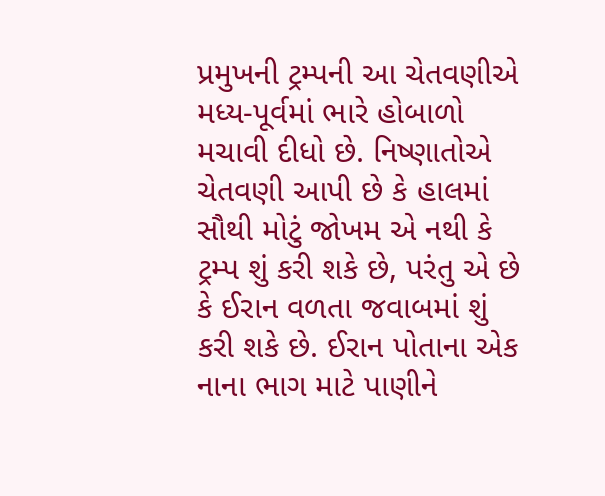પ્રમુખની ટ્રમ્પની આ ચેતવણીએ મધ્ય-પૂર્વમાં ભારે હોબાળો મચાવી દીધો છે. નિષ્ણાતોએ ચેતવણી આપી છે કે હાલમાં સૌથી મોટું જોખમ એ નથી કે ટ્રમ્પ શું કરી શકે છે, પરંતુ એ છે કે ઈરાન વળતા જવાબમાં શું કરી શકે છે. ઈરાન પોતાના એક નાના ભાગ માટે પાણીને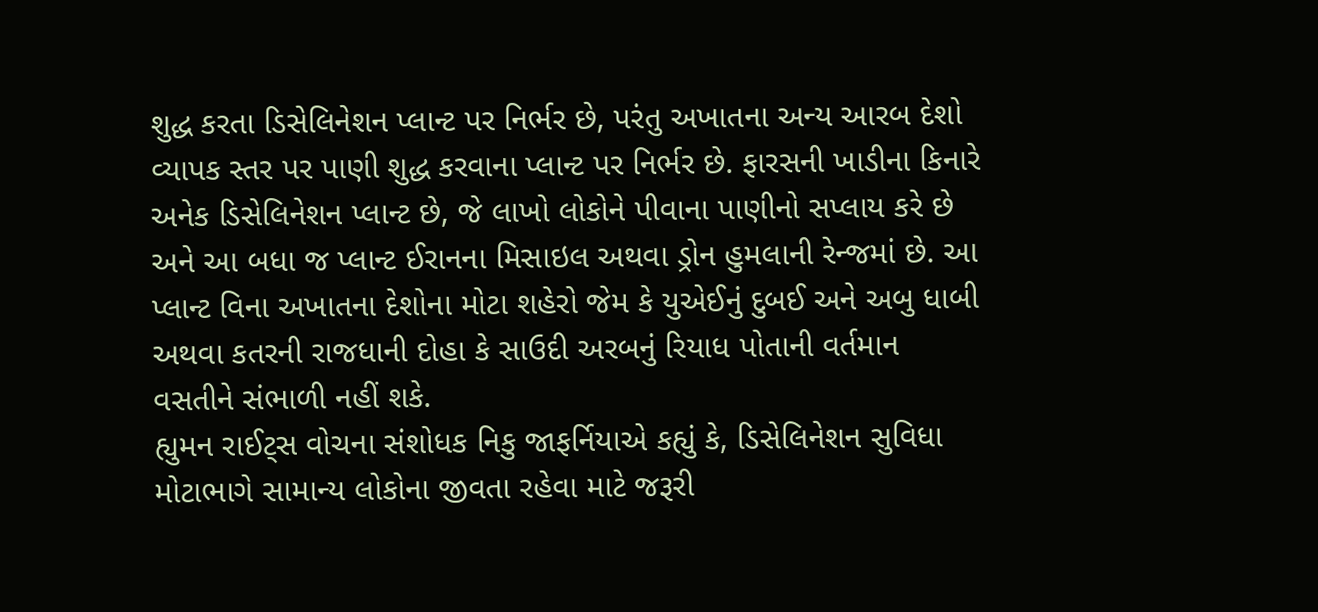શુદ્ધ કરતા ડિસેલિનેશન પ્લાન્ટ પર નિર્ભર છે, પરંતુ અખાતના અન્ય આરબ દેશો વ્યાપક સ્તર પર પાણી શુદ્ધ કરવાના પ્લાન્ટ પર નિર્ભર છે. ફારસની ખાડીના કિનારે અનેક ડિસેલિનેશન પ્લાન્ટ છે, જે લાખો લોકોને પીવાના પાણીનો સપ્લાય કરે છે અને આ બધા જ પ્લાન્ટ ઈરાનના મિસાઇલ અથવા ડ્રોન હુમલાની રેન્જમાં છે. આ પ્લાન્ટ વિના અખાતના દેશોના મોટા શહેરો જેમ કે યુએઈનું દુબઈ અને અબુ ધાબી અથવા કતરની રાજધાની દોહા કે સાઉદી અરબનું રિયાધ પોતાની વર્તમાન વસતીને સંભાળી નહીં શકે.
હ્યુમન રાઈટ્સ વોચના સંશોધક નિકુ જાફર્નિયાએ કહ્યું કે, ડિસેલિનેશન સુવિધા મોટાભાગે સામાન્ય લોકોના જીવતા રહેવા માટે જરૂરી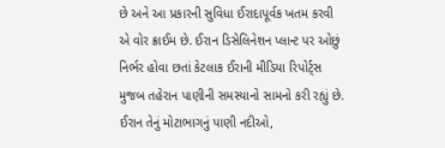છે અને આ પ્રકારની સુવિધા ઈરાદાપૂર્વક ખતમ કરવી એ વોર ક્રાઈમ છે. ઈરાન ડિસેલિનેશન પ્લાન્ટ પર ઓછું નિર્ભર હોવા છતાં કેટલાક ઈરાની મીડિયા રિપોર્ટ્સ મુજબ તહેરાન પાણીની સમસ્યાનો સામનો કરી રહ્યું છે. ઈરાન તેનું મોટાભાગનું પાણી નદીઓ,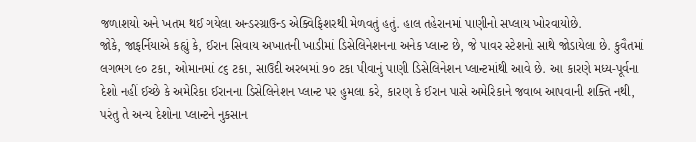જળાશયો અને ખતમ થઈ ગયેલા અન્ડરગ્રાઉન્ડ એક્વિફિશરથી મેળવતું હતું. હાલ તહેરાનમાં પાણીનો સપ્લાય ખોરવાયોછે.
જોકે, જાફર્નિયાએ કહ્યું કે, ઈરાન સિવાય અખાતની ખાડીમાં ડિસેલિનેશનના અનેક પ્લાન્ટ છે, જે પાવર સ્ટેશનો સાથે જોડાયેલા છે. કુવૈતમાં લગભગ ૯૦ ટકા, ઓમાનમાં ૮૬ ટકા, સાઉદી અરબમાં ૭૦ ટકા પીવાનું પાણી ડિસેલિનેશન પ્લાન્ટમાંથી આવે છે. આ કારણે મધ્ય-પૂર્વના દેશો નહીં ઈચ્છે કે અમેરિકા ઈરાનના ડિસેલિનેશન પ્લાન્ટ પર હુમલા કરે, કારણ કે ઈરાન પાસે અમેરિકાને જવાબ આપવાની શક્તિ નથી, પરંતુ તે અન્ય દેશોના પ્લાન્ટને નુકસાન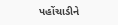પહોંચાડીને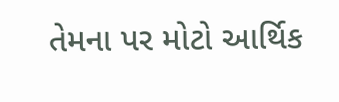તેમના પર મોટો આર્થિક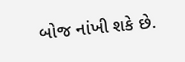બોજ નાંખી શકે છે.